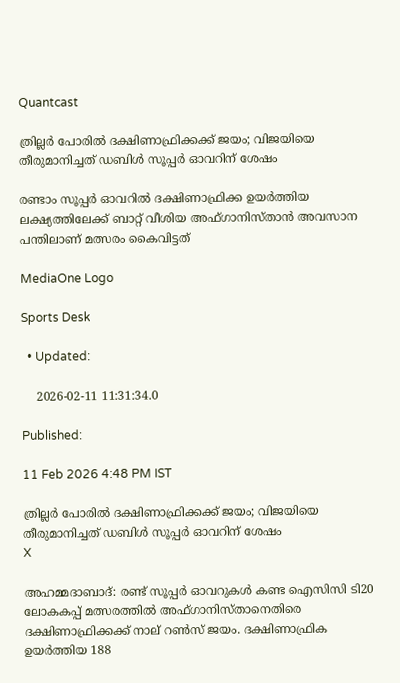Quantcast

ത്രില്ലർ പോരിൽ ദക്ഷിണാഫ്രിക്കക്ക് ജയം; വിജയിയെ തീരുമാനിച്ചത് ഡബിൾ സൂപ്പർ ഓവറിന് ശേഷം

രണ്ടാം സൂപ്പർ ഓവറിൽ ദക്ഷിണാഫ്രിക്ക ഉയർത്തിയ ലക്ഷ്യത്തിലേക്ക് ബാറ്റ് വീശിയ അഫ്‌ഗാനിസ്താൻ അവസാന പന്തിലാണ് മത്സരം കൈവിട്ടത്

MediaOne Logo

Sports Desk

  • Updated:

    2026-02-11 11:31:34.0

Published:

11 Feb 2026 4:48 PM IST

ത്രില്ലർ പോരിൽ ദക്ഷിണാഫ്രിക്കക്ക് ജയം; വിജയിയെ തീരുമാനിച്ചത് ഡബിൾ സൂപ്പർ ഓവറിന് ശേഷം
X

അഹമ്മദാബാദ്: രണ്ട് സൂപ്പർ ഓവറുകൾ കണ്ട ഐസിസി ടി20 ലോകകപ്പ് മത്സരത്തിൽ അഫ്ഗാനിസ്താനെതിരെ ദക്ഷിണാഫ്രിക്കക്ക് നാല് റൺസ് ജയം. ദക്ഷിണാഫ്രിക ഉയർത്തിയ 188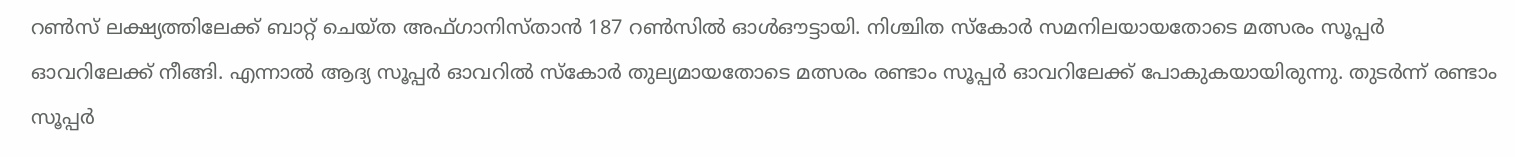റൺസ് ലക്ഷ്യത്തിലേക്ക് ബാറ്റ് ചെയ്ത അഫ്‌ഗാനിസ്താൻ 187 റൺസിൽ ഓൾഔട്ടായി. നിശ്ചിത സ്കോർ സമനിലയായതോടെ മത്സരം സൂപ്പർ ഓവറിലേക്ക് നീങ്ങി. എന്നാൽ ആദ്യ സൂപ്പർ ഓവറിൽ സ്കോർ തുല്യമായതോടെ മത്സരം രണ്ടാം സൂപ്പർ ഓവറിലേക്ക് പോകുകയായിരുന്നു. തുടർന്ന് രണ്ടാം സൂപ്പർ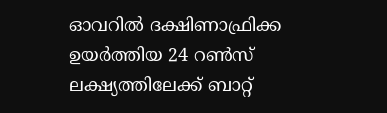ഓവറിൽ ദക്ഷിണാഫ്രിക്ക ഉയർത്തിയ 24 റൺസ് ലക്ഷ്യത്തിലേക്ക് ബാറ്റ്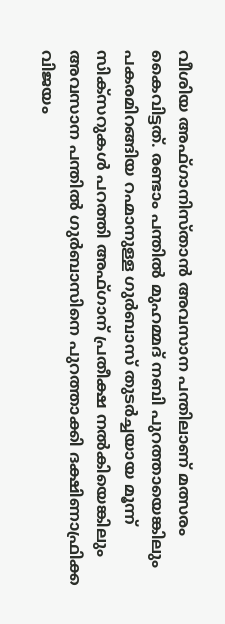വീശിയ അഫ്‌ഗാനിസ്താൻ അവസാന പന്തിലാണ് മത്സരം കൈവിട്ടത്. രണ്ടാം പന്തിൽ മുഹമ്മദ് നബി പുറത്തായെങ്കിലും പകരമിറങ്ങിയ റഹ്മാനുള്ള ഗുർബാസ് തുടർച്ചയായ മൂന്ന് സിക്‌സറുകൾ പറത്തി അഫ്‌ഗാന് പ്രതീക്ഷ നൽകിയെങ്കിലും അവസാന പന്തിൽ ഗുർബാസിനെ പുറത്താക്കി ദക്ഷിണാഫ്രിക്ക വിജയം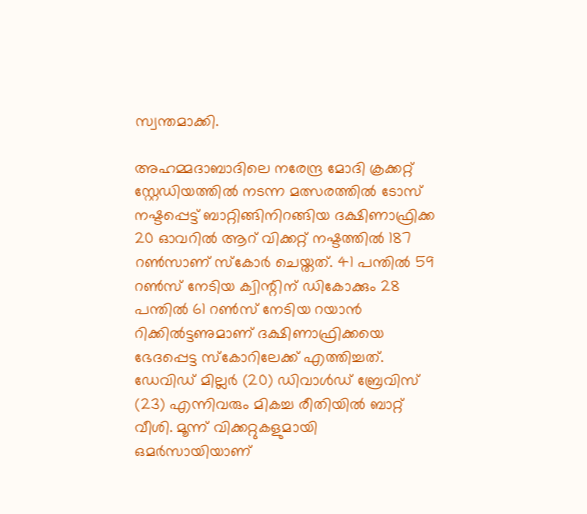സ്വന്തമാക്കി.

അഹമ്മദാബാദിലെ നരേന്ദ്ര മോദി ക്രക്കറ്റ് സ്റ്റേഡിയത്തിൽ നടന്ന മത്സരത്തിൽ ടോസ് നഷ്ടപ്പെട്ട് ബാറ്റിങ്ങിനിറങ്ങിയ ദക്ഷിണാഫ്രിക്ക 20 ഓവറിൽ ആറ് വിക്കറ്റ് നഷ്ടത്തിൽ 187 റൺസാണ് സ്കോർ ചെയ്തത്. 41 പന്തിൽ 59 റൺസ് നേടിയ ക്വിന്റിന് ഡികോക്കും 28 പന്തിൽ 61 റൺസ് നേടിയ റയാൻ റിക്കിൽട്ടണുമാണ് ദക്ഷിണാഫ്രിക്കയെ ഭേദപ്പെട്ട സ്കോറിലേക്ക് എത്തിച്ചത്. ഡേവിഡ് മില്ലർ (20) ഡിവാൾഡ് ബ്രേവിസ് (23) എന്നിവരും മികച്ച രീതിയിൽ ബാറ്റ് വീശി. മൂന്ന് വിക്കറ്റുകളുമായി ഒമർസായിയാണ്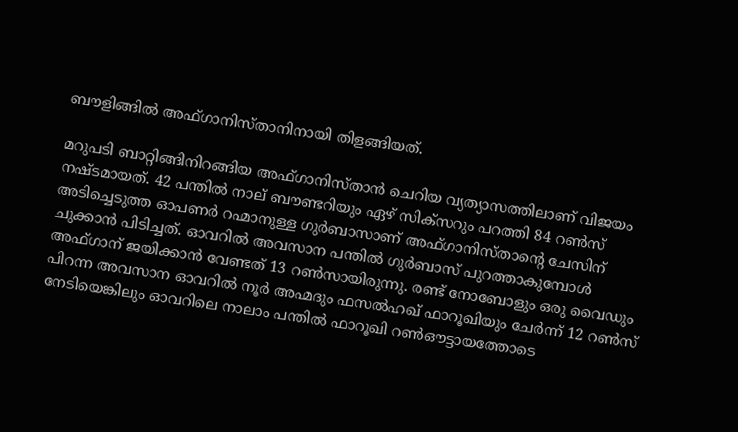ബൗളിങ്ങിൽ അഫ്ഗാനിസ്താനിനായി തിളങ്ങിയത്.

മറുപടി ബാറ്റിങ്ങിനിറങ്ങിയ അഫ്‌ഗാനിസ്താൻ ചെറിയ വ്യത്യാസത്തിലാണ് വിജയം നഷ്ടമായത്. 42 പന്തിൽ നാല് ബൗണ്ടറിയും ഏഴ് സിക്‌സറും പറത്തി 84 റൺസ് അടിച്ചെടുത്ത ഓപണർ റഹ്മാനുള്ള ഗുർബാസാണ് അഫ്‌ഗാനിസ്താന്റെ ചേസിന് ചുക്കാൻ പിടിച്ചത്. ഓവറിൽ അവസാന പന്തിൽ ഗുർബാസ് പുറത്താകുമ്പോൾ അഫ്‌ഗാന് ജയിക്കാൻ വേണ്ടത് 13 റൺസായിരുന്നു. രണ്ട് നോബോളും ഒരു വൈഡും പിറന്ന അവസാന ഓവറിൽ നൂർ അഹ്മദും ഫസൽഹഖ് ഫാറൂഖിയും ചേർന്ന് 12 റൺസ് നേടിയെങ്കിലും ഓവറിലെ നാലാം പന്തിൽ ഫാറൂഖി റൺഔട്ടായത്തോടെ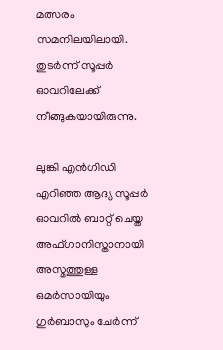മത്സരം സമനിലയിലായി. തുടർന്ന് സൂപ്പർ ഓവറിലേക്ക് നീങ്ങുകയായിരുന്നു.

ലുങ്കി എൻഗിഡി എറിഞ്ഞ ആദ്യ സൂപ്പർ ഓവറിൽ ബാറ്റ് ചെയ്ത അഫ്‌ഗാനിസ്താനായി അസ്മത്തുള്ള ഒമർസായിയും ഗുർബാസും ചേർന്ന്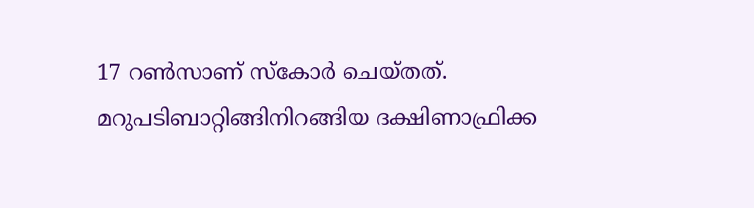17 റൺസാണ് സ്കോർ ചെയ്തത്. മറുപടിബാറ്റിങ്ങിനിറങ്ങിയ ദക്ഷിണാഫ്രിക്ക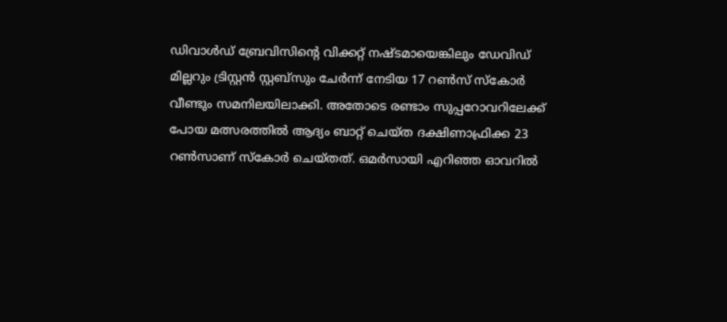ഡിവാൾഡ് ബ്രേവിസിന്റെ വിക്കറ്റ് നഷ്ടമായെങ്കിലും ഡേവിഡ് മില്ലറും ട്രിസ്റ്റൻ സ്റ്റബ്‌സും ചേർന്ന് നേടിയ 17 റൺസ് സ്കോർ വീണ്ടും സമനിലയിലാക്കി. അതോടെ രണ്ടാം സുപ്പറോവറിലേക്ക് പോയ മത്സരത്തിൽ ആദ്യം ബാറ്റ് ചെയ്ത ദക്ഷിണാഫ്രിക്ക 23 റൺസാണ് സ്കോർ ചെയ്തത്. ഒമർസായി എറിഞ്ഞ ഓവറിൽ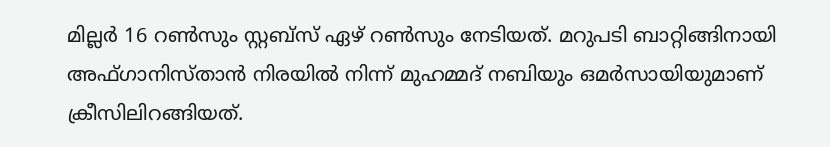മില്ലർ 16 റൺസും സ്റ്റബ്സ് ഏഴ് റൺസും നേടിയത്. മറുപടി ബാറ്റിങ്ങിനായി അഫ്‌ഗാനിസ്താൻ നിരയിൽ നിന്ന് മുഹമ്മദ് നബിയും ഒമർസായിയുമാണ് ക്രീസിലിറങ്ങിയത്.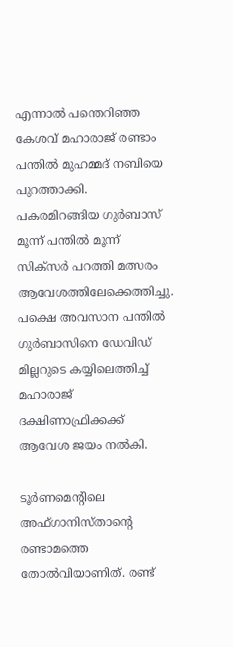എന്നാൽ പന്തെറിഞ്ഞ കേശവ് മഹാരാജ് രണ്ടാം പന്തിൽ മുഹമ്മദ് നബിയെ പുറത്താക്കി. പകരമിറങ്ങിയ ഗുർബാസ് മൂന്ന് പന്തിൽ മൂന്ന് സിക്സർ പറത്തി മത്സരം ആവേശത്തിലേക്കെത്തിച്ചു. പക്ഷെ അവസാന പന്തിൽ ഗുർബാസിനെ ഡേവിഡ് മില്ലറുടെ കയ്യിലെത്തിച്ച് മഹാരാജ് ദക്ഷിണാഫ്രിക്കക്ക് ആവേശ ജയം നൽകി.

ടൂർണമെന്റിലെ അഫ്‌ഗാനിസ്താന്റെ രണ്ടാമത്തെ തോൽവിയാണിത്. രണ്ട്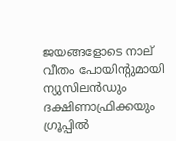ജയങ്ങളോടെ നാല് വീതം പോയിന്റുമായി ന്യുസിലൻഡും ദക്ഷിണാഫ്രിക്കയും ഗ്രൂപ്പിൽ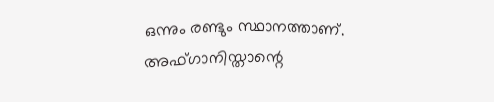ഒന്നും രണ്ടും സ്ഥാനത്താണ്. അഫ്‌ഗാനിസ്താന്റെ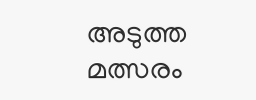അടുത്ത മത്സരം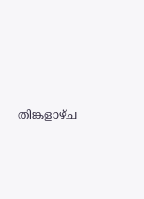തിങ്കളാഴ്ച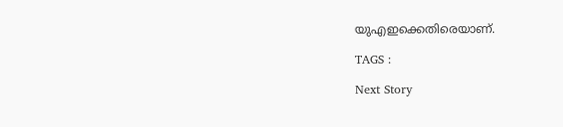യുഎഇക്കെതിരെയാണ്.

TAGS :

Next Story